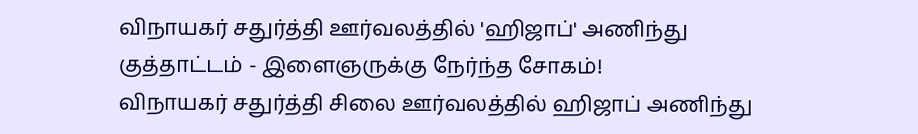விநாயகர் சதுர்த்தி ஊர்வலத்தில் 'ஹிஜாப்' அணிந்து குத்தாட்டம் - இளைஞருக்கு நேர்ந்த சோகம்!
விநாயகர் சதுர்த்தி சிலை ஊர்வலத்தில் ஹிஜாப் அணிந்து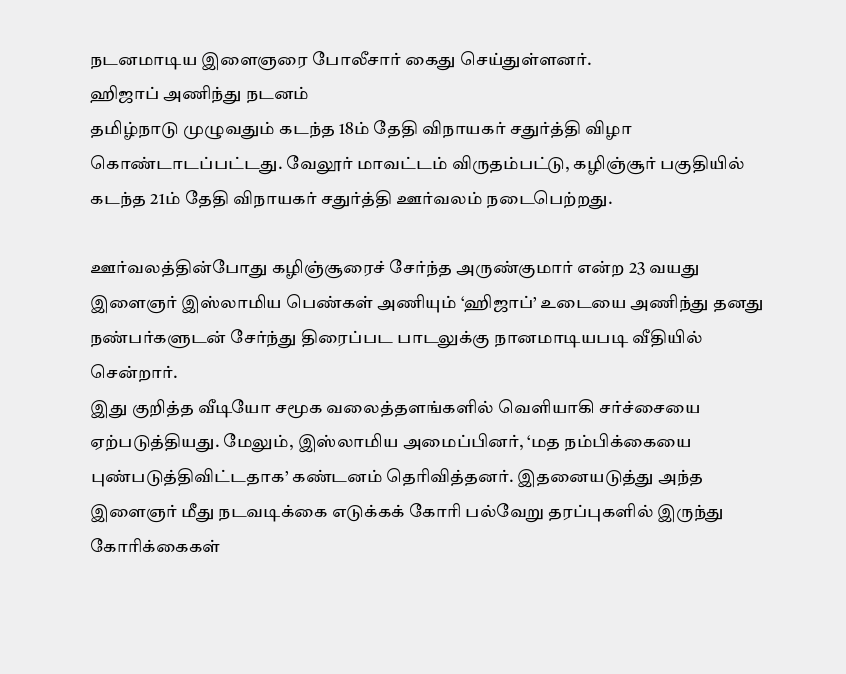நடனமாடிய இளைஞரை போலீசார் கைது செய்துள்ளனர்.
ஹிஜாப் அணிந்து நடனம்
தமிழ்நாடு முழுவதும் கடந்த 18ம் தேதி விநாயகர் சதுர்த்தி விழா கொண்டாடப்பட்டது. வேலூர் மாவட்டம் விருதம்பட்டு, கழிஞ்சூர் பகுதியில் கடந்த 21ம் தேதி விநாயகர் சதுர்த்தி ஊர்வலம் நடைபெற்றது.

ஊர்வலத்தின்போது கழிஞ்சூரைச் சேர்ந்த அருண்குமார் என்ற 23 வயது இளைஞர் இஸ்லாமிய பெண்கள் அணியும் ‘ஹிஜாப்’ உடையை அணிந்து தனது நண்பர்களுடன் சேர்ந்து திரைப்பட பாடலுக்கு நானமாடியபடி வீதியில் சென்றார்.
இது குறித்த வீடியோ சமூக வலைத்தளங்களில் வெளியாகி சர்ச்சையை ஏற்படுத்தியது. மேலும், இஸ்லாமிய அமைப்பினர், ‘மத நம்பிக்கையை புண்படுத்திவிட்டதாக’ கண்டனம் தெரிவித்தனர். இதனையடுத்து அந்த இளைஞர் மீது நடவடிக்கை எடுக்கக் கோரி பல்வேறு தரப்புகளில் இருந்து கோரிக்கைகள்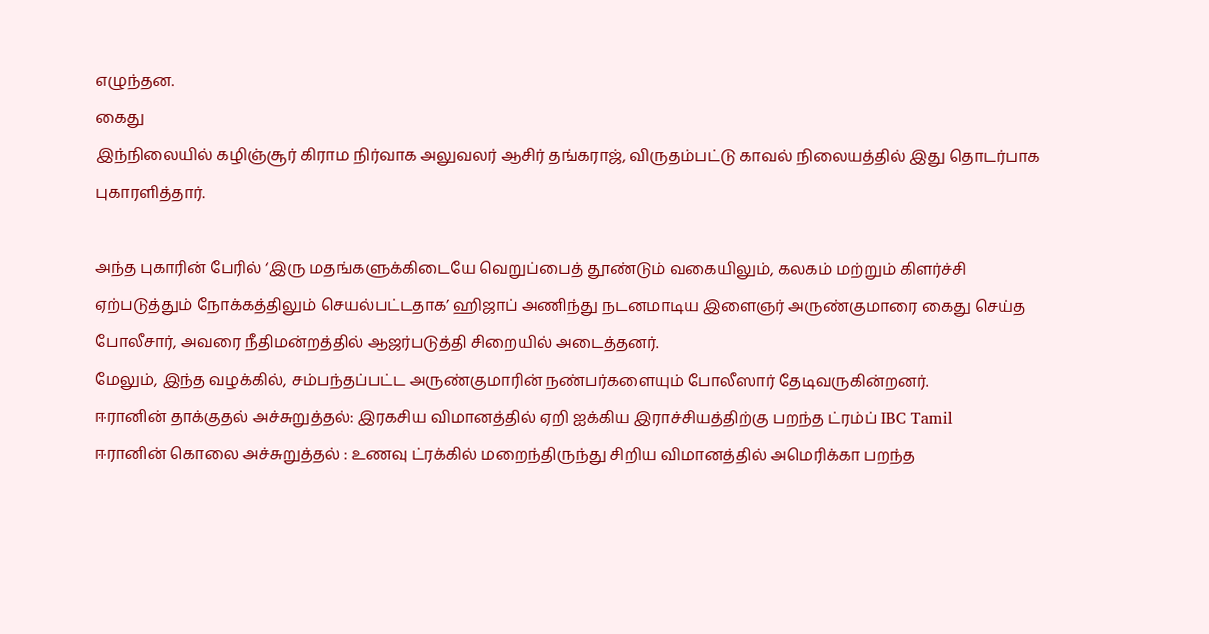எழுந்தன.
கைது
இந்நிலையில் கழிஞ்சூர் கிராம நிர்வாக அலுவலர் ஆசிர் தங்கராஜ், விருதம்பட்டு காவல் நிலையத்தில் இது தொடர்பாக புகாரளித்தார்.

அந்த புகாரின் பேரில் ‘இரு மதங்களுக்கிடையே வெறுப்பைத் தூண்டும் வகையிலும், கலகம் மற்றும் கிளர்ச்சி ஏற்படுத்தும் நோக்கத்திலும் செயல்பட்டதாக’ ஹிஜாப் அணிந்து நடனமாடிய இளைஞர் அருண்குமாரை கைது செய்த போலீசார், அவரை நீதிமன்றத்தில் ஆஜர்படுத்தி சிறையில் அடைத்தனர்.
மேலும், இந்த வழக்கில், சம்பந்தப்பட்ட அருண்குமாரின் நண்பர்களையும் போலீஸார் தேடிவருகின்றனர்.
ஈரானின் தாக்குதல் அச்சுறுத்தல்: இரகசிய விமானத்தில் ஏறி ஐக்கிய இராச்சியத்திற்கு பறந்த ட்ரம்ப் IBC Tamil
ஈரானின் கொலை அச்சுறுத்தல் : உணவு ட்ரக்கில் மறைந்திருந்து சிறிய விமானத்தில் அமெரிக்கா பறந்த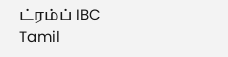ட்ரம்ப் IBC Tamil